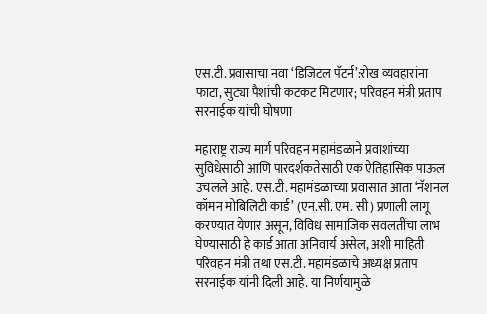एस.टी. प्रवासाचा नवा ‘डिजिटल पॅटर्न’:रोख व्यवहारांना फाटा, सुट्या पैशांची कटकट मिटणार; परिवहन मंत्री प्रताप सरनाईक यांची घोषणा

महाराष्ट्र राज्य मार्ग परिवहन महामंडळाने प्रवाशांच्या सुविधेसाठी आणि पारदर्शकतेसाठी एक ऐतिहासिक पाऊल उचलले आहे. एस.टी. महामंडळाच्या प्रवासात आता ‘नॅशनल कॉमन मोबिलिटी कार्ड’ (एन.सी. एम. सी) प्रणाली लागू करण्यात येणार असून, विविध सामाजिक सवलतींचा लाभ घेण्यासाठी हे कार्ड आता अनिवार्य असेल, अशी माहिती परिवहन मंत्री तथा एस.टी. महामंडळाचे अध्यक्ष प्रताप सरनाईक यांनी दिली आहे. या निर्णयामुळे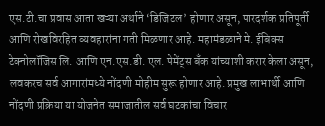एस.टी.चा प्रवास आता खऱ्या अर्थाने ‘डिजिटल’ होणार असून, पारदर्शक प्रतिपूर्ती आणि रोखविरहित व्यवहारांना गती मिळणार आहे. महामंडळाने मे. ईबिक्स टेक्नोलॉजिस लि. आणि एन.एस.डी. एल. पेमेंट्स बँक यांच्याशी करार केला असून, लवकरच सर्व आगारांमध्ये नोंदणी मोहीम सुरू होणार आहे. प्रमुख लाभार्थी आणि नोंदणी प्रक्रिया या योजनेत समाजातील सर्व घटकांचा विचार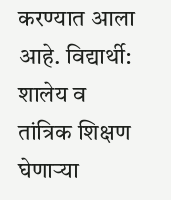करण्यात आला आहे. विद्यार्थी: शालेय व तांत्रिक शिक्षण घेणाऱ्या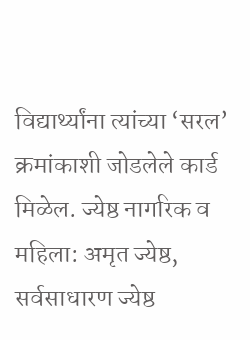विद्यार्थ्यांना त्यांच्या ‘सरल’ क्रमांकाशी जोडलेले कार्ड मिळेल. ज्येष्ठ नागरिक व महिला: अमृत ज्येष्ठ, सर्वसाधारण ज्येष्ठ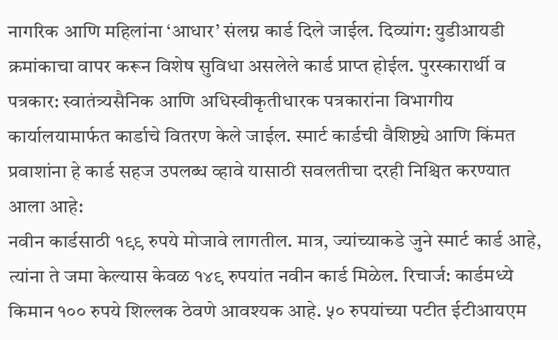नागरिक आणि महिलांना ‘आधार’ संलग्न कार्ड दिले जाईल. दिव्यांग: युडीआयडी क्रमांकाचा वापर करून विशेष सुविधा असलेले कार्ड प्राप्त होईल. पुरस्कारार्थी व पत्रकार: स्वातंत्र्यसैनिक आणि अधिस्वीकृतीधारक पत्रकारांना विभागीय कार्यालयामार्फत कार्डाचे वितरण केले जाईल. स्मार्ट कार्डची वैशिष्ट्ये आणि किंमत प्रवाशांना हे कार्ड सहज उपलब्ध व्हावे यासाठी सवलतीचा दरही निश्चित करण्यात आला आहे:
नवीन कार्डसाठी १९९ रुपये मोजावे लागतील. मात्र, ज्यांच्याकडे जुने स्मार्ट कार्ड आहे, त्यांना ते जमा केल्यास केवळ १४९ रुपयांत नवीन कार्ड मिळेल. रिचार्ज: कार्डमध्ये किमान १०० रुपये शिल्लक ठेवणे आवश्यक आहे. ५० रुपयांच्या पटीत ईटीआयएम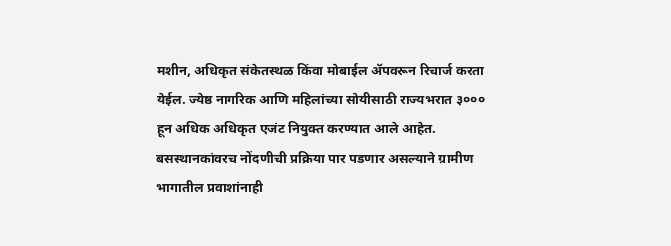मशीन, अधिकृत संकेतस्थळ किंवा मोबाईल ॲपवरून रिचार्ज करता येईल. ज्येष्ठ नागरिक आणि महिलांच्या सोयीसाठी राज्यभरात ३००० हून अधिक अधिकृत एजंट नियुक्त करण्यात आले आहेत. बसस्थानकांवरच नोंदणीची प्रक्रिया पार पडणार असल्याने ग्रामीण भागातील प्रवाशांनाही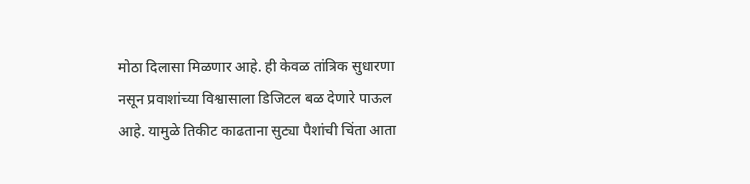मोठा दिलासा मिळणार आहे. ही केवळ तांत्रिक सुधारणा नसून प्रवाशांच्या विश्वासाला डिजिटल बळ देणारे पाऊल आहे. यामुळे तिकीट काढताना सुट्या पैशांची चिंता आता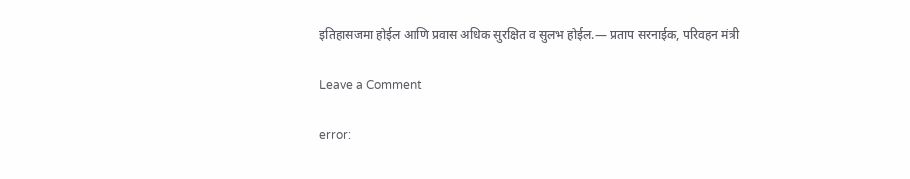इतिहासजमा होईल आणि प्रवास अधिक सुरक्षित व सुलभ होईल.— प्रताप सरनाईक, परिवहन मंत्री

Leave a Comment

error: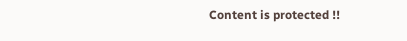Content is protected !!